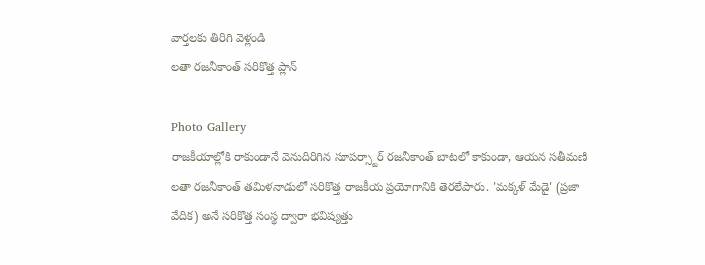వార్తలకు తిరిగి వెళ్లండి
లతా రజనీకాంత్ సరికొత్త ప్లాన్

Photo Gallery
రాజకీయాల్లోకి రాకుండానే వెనుదిరిగిన సూపర్స్టార్ రజనీకాంత్ బాటలో కాకుండా, ఆయన సతీమణి లతా రజనీకాంత్ తమిళనాడులో సరికొత్త రాజకీయ ప్రయోగానికి తెరలేపారు. 'మక్కళ్ మేడై' (ప్రజా వేదిక) అనే సరికొత్త సంస్థ ద్వారా భవిష్యత్తు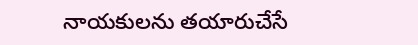నాయకులను తయారుచేసే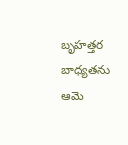బృహత్తర బాధ్యతను ఆమె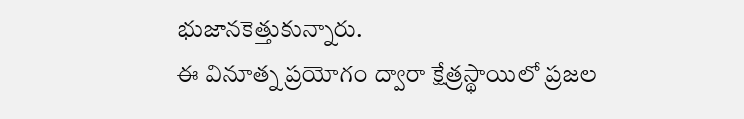భుజానకెత్తుకున్నారు.
ఈ వినూత్న ప్రయోగం ద్వారా క్షేత్రస్థాయిలో ప్రజల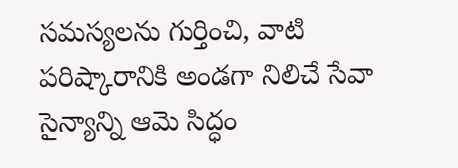సమస్యలను గుర్తించి, వాటి పరిష్కారానికి అండగా నిలిచే సేవా సైన్యాన్ని ఆమె సిద్ధం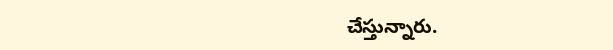చేస్తున్నారు.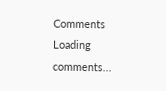Comments
Loading comments...